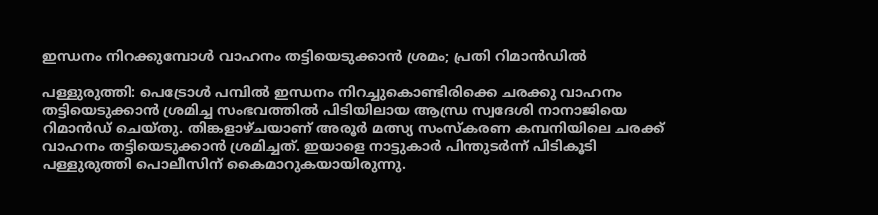ഇന്ധനം നിറക്കുമ്പോൾ വാഹനം തട്ടിയെടുക്കാന്‍ ശ്രമം; പ്രതി റിമാൻഡിൽ

പള്ളുരുത്തി: പെട്രോള്‍ പമ്പില്‍ ഇന്ധനം നിറച്ചുകൊണ്ടിരിക്കെ ചരക്കു വാഹനം തട്ടിയെടുക്കാന്‍ ശ്രമിച്ച സംഭവത്തില്‍ പിടിയിലായ ആന്ധ്ര സ്വദേശി നാനാജിയെ റിമാൻഡ് ചെയ്തു. തിങ്കളാഴ്ചയാണ് അരൂർ മത്സ്യ സംസ്കരണ കമ്പനിയിലെ ചരക്ക് വാഹനം തട്ടിയെടുക്കാന്‍ ശ്രമിച്ചത്. ഇയാളെ നാട്ടുകാര്‍ പിന്തുടര്‍ന്ന് പിടികൂടി പള്ളുരുത്തി പൊലീസിന് കൈമാറുകയായിരുന്നു.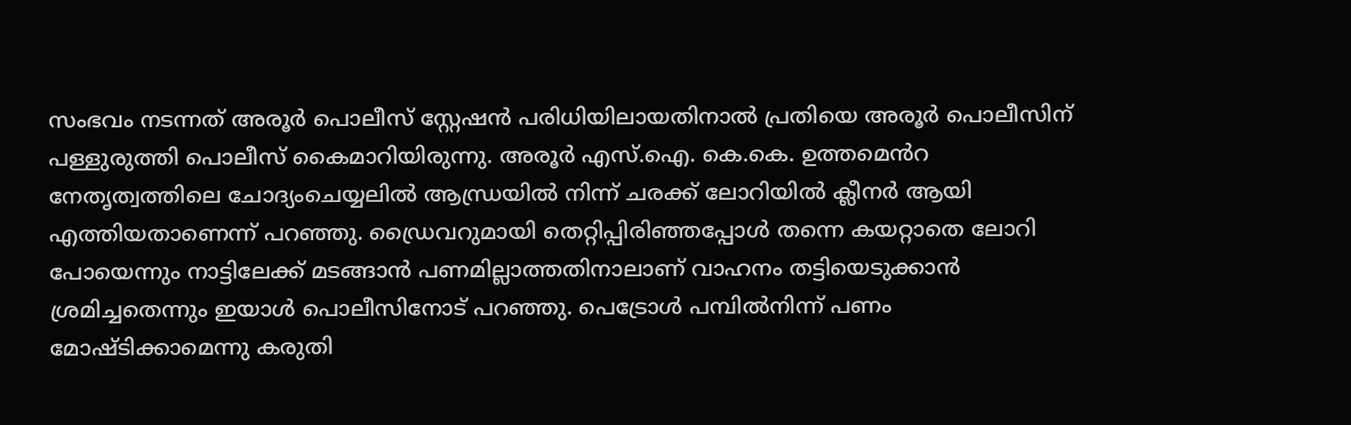സംഭവം നടന്നത് അരൂര്‍ പൊലീസ് സ്റ്റേഷന്‍ പരിധിയിലായതിനാല്‍ പ്രതിയെ അരൂര്‍ പൊലീസിന് പള്ളുരുത്തി പൊലീസ് കൈമാറിയിരുന്നു. അരൂര്‍ എസ്.ഐ. കെ.കെ. ഉത്തമെൻറ നേതൃത്വത്തിലെ ചോദ്യംചെയ്യലില്‍ ആന്ധ്രയിൽ നിന്ന് ചരക്ക് ലോറിയിൽ ക്ലീനർ ആയി എത്തിയതാണെന്ന് പറഞ്ഞു. ഡ്രൈവറുമായി തെറ്റിപ്പിരിഞ്ഞപ്പോൾ തന്നെ കയറ്റാതെ ലോറി പോയെന്നും നാട്ടിലേക്ക് മടങ്ങാൻ പണമില്ലാത്തതിനാലാണ് വാഹനം തട്ടിയെടുക്കാൻ ശ്രമിച്ചതെന്നും ഇയാൾ പൊലീസിനോട് പറഞ്ഞു. പെട്രോൾ പമ്പിൽനിന്ന് പണം മോഷ്ടിക്കാമെന്നു കരുതി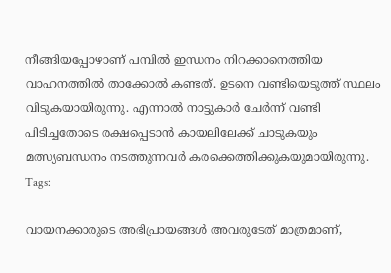നീങ്ങിയപ്പോഴാണ് പമ്പിൽ ഇന്ധനം നിറക്കാനെത്തിയ വാഹനത്തിൽ താക്കോൽ കണ്ടത്. ഉടനെ വണ്ടിയെടുത്ത് സ്ഥലം വിടുകയായിരുന്നു. എന്നാൽ നാട്ടുകാർ ചേർന്ന് വണ്ടി പിടിച്ചതോടെ രക്ഷപ്പെടാൻ കായലിലേക്ക് ചാടുകയും മത്സ്യബന്ധനം നടത്തുന്നവർ കരക്കെത്തിക്കുകയുമായിരുന്നു.
Tags:

വായനക്കാരുടെ അഭിപ്രായങ്ങള്‍ അവരുടേത് മാത്രമാണ്,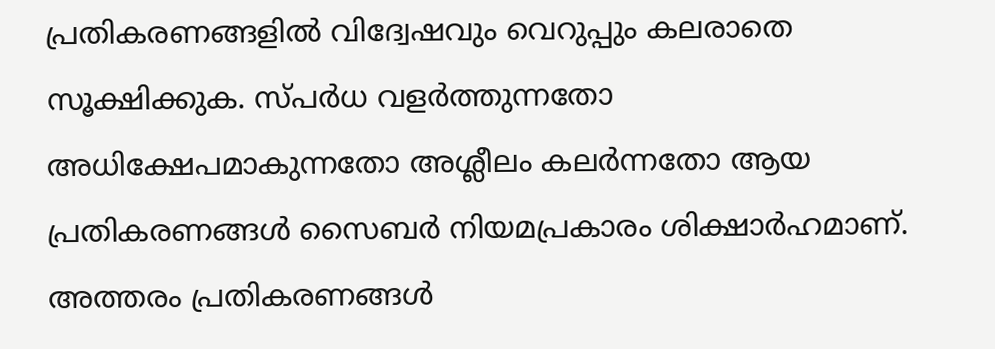പ്രതികരണങ്ങളിൽ വിദ്വേഷവും വെറുപ്പും കലരാതെ സൂക്ഷിക്കുക. സ്പർധ വളർത്തുന്നതോ അധിക്ഷേപമാകുന്നതോ അശ്ലീലം കലർന്നതോ ആയ പ്രതികരണങ്ങൾ സൈബർ നിയമപ്രകാരം ശിക്ഷാർഹമാണ്. അത്തരം പ്രതികരണങ്ങൾ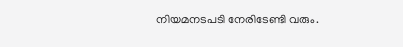നിയമനടപടി നേരിടേണ്ടി വരും.